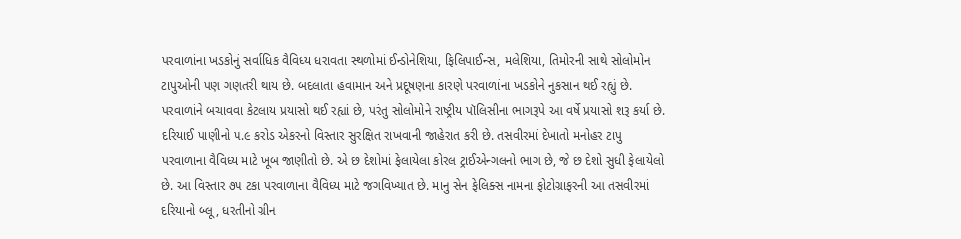પરવાળાંના ખડકોનું સર્વાધિક વૈવિધ્ય ધરાવતા સ્થળોમાં ઈન્ડોનેશિયા, ફિલિપાઈન્સ, મલેશિયા, તિમોરની સાથે સોલોમોન ટાપુઓની પણ ગણતરી થાય છે. બદલાતા હવામાન અને પ્રદૂષણના કારણે પરવાળાંના ખડકોને નુકસાન થઈ રહ્યું છે. પરવાળાંને બચાવવા કેટલાય પ્રયાસો થઈ રહ્યાં છે, પરંતુ સોલોમોને રાષ્ટ્રીય પૉલિસીના ભાગરૂપે આ વર્ષે પ્રયાસો શરૂ કર્યા છે. દરિયાઈ પાણીનો ૫.૯ કરોડ એકરનો વિસ્તાર સુરક્ષિત રાખવાની જાહેરાત કરી છે. તસવીરમાં દેખાતો મનોહર ટાપુ પરવાળાના વૈવિધ્ય માટે ખૂબ જાણીતો છે. એ છ દેશોમાં ફેલાયેલા કોરલ ટ્રાઈએન્ગલનો ભાગ છે, જે છ દેશો સુધી ફેલાયેલો છે. આ વિસ્તાર ૭૫ ટકા પરવાળાના વૈવિધ્ય માટે જગવિખ્યાત છે. માનુ સેન ફેલિક્સ નામના ફોટોગ્રાફરની આ તસવીરમાં દરિયાનો બ્લૂ, ધરતીનો ગ્રીન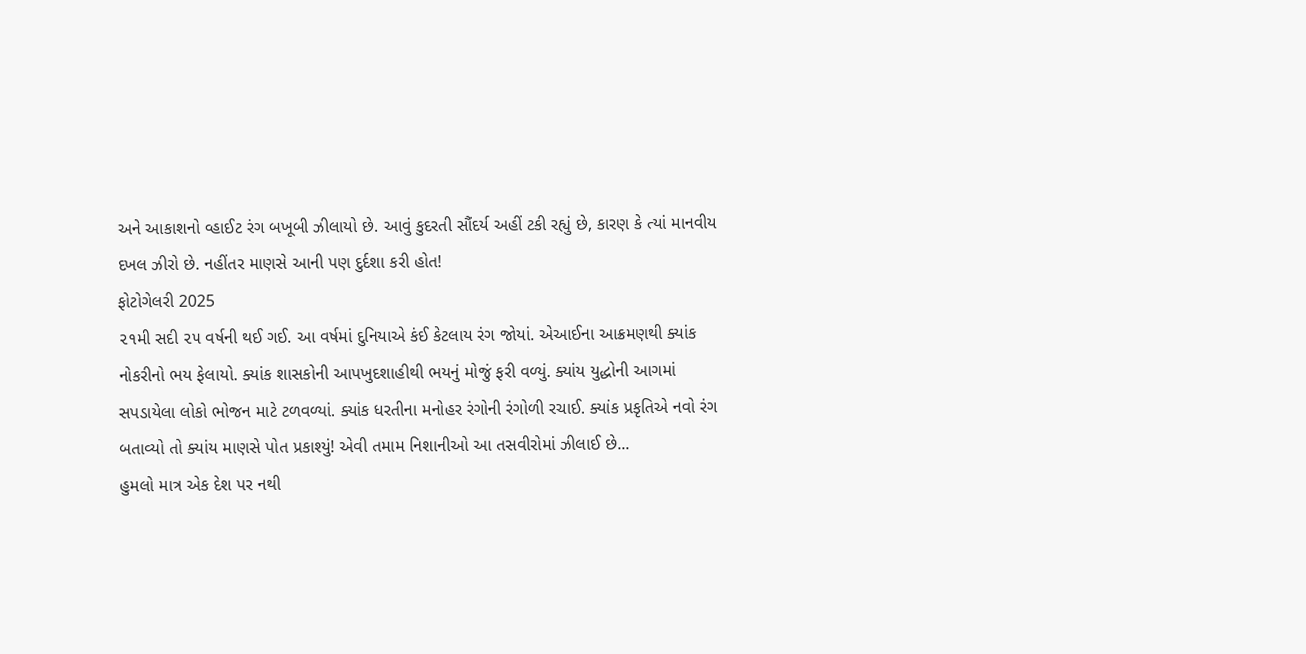અને આકાશનો વ્હાઈટ રંગ બખૂબી ઝીલાયો છે. આવું કુદરતી સૌંદર્ય અહીં ટકી રહ્યું છે, કારણ કે ત્યાં માનવીય દખલ ઝીરો છે. નહીંતર માણસે આની પણ દુર્દશા કરી હોત!
ફોટોગેલરી 2025
૨૧મી સદી ૨૫ વર્ષની થઈ ગઈ. આ વર્ષમાં દુનિયાએ કંઈ કેટલાય રંગ જોયાં. એઆઈના આક્રમણથી ક્યાંક નોકરીનો ભય ફેલાયો. ક્યાંક શાસકોની આપખુદશાહીથી ભયનું મોજું ફરી વળ્યું. ક્યાંય યુદ્ધોની આગમાં સપડાયેલા લોકો ભોજન માટે ટળવળ્યાં. ક્યાંક ધરતીના મનોહર રંગોની રંગોળી રચાઈ. ક્યાંક પ્રકૃતિએ નવો રંગ બતાવ્યો તો ક્યાંય માણસે પોત પ્રકાશ્યું! એવી તમામ નિશાનીઓ આ તસવીરોમાં ઝીલાઈ છે...
હુમલો માત્ર એક દેશ પર નથી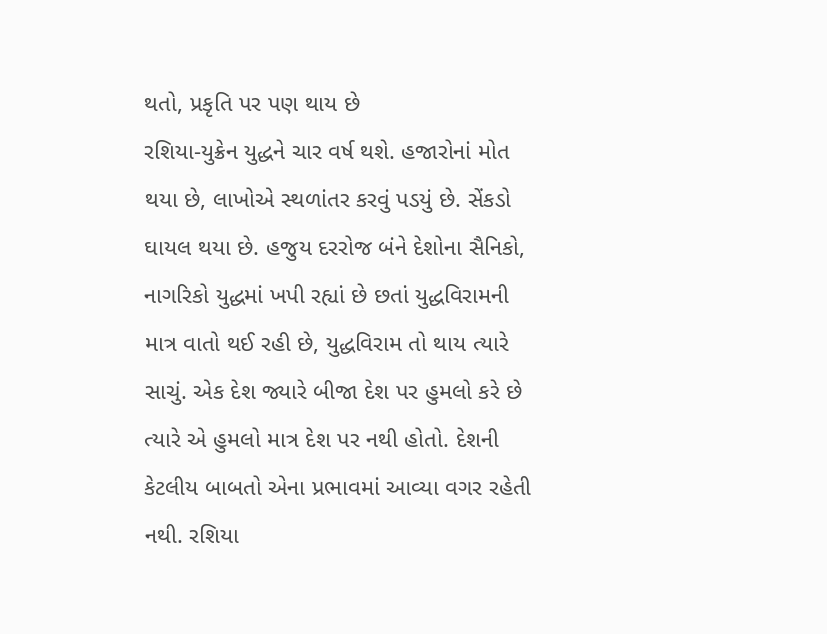થતો, પ્રકૃતિ પર પણ થાય છે
રશિયા-યુક્રેન યુદ્ધને ચાર વર્ષ થશે. હજારોનાં મોત થયા છે, લાખોએ સ્થળાંતર કરવું પડયું છે. સેંકડો ઘાયલ થયા છે. હજુય દરરોજ બંને દેશોના સૈનિકો, નાગરિકો યુદ્ધમાં ખપી રહ્યાં છે છતાં યુદ્ધવિરામની માત્ર વાતો થઈ રહી છે, યુદ્ધવિરામ તો થાય ત્યારે સાચું. એક દેશ જ્યારે બીજા દેશ પર હુમલો કરે છે ત્યારે એ હુમલો માત્ર દેશ પર નથી હોતો. દેશની કેટલીય બાબતો એના પ્રભાવમાં આવ્યા વગર રહેતી નથી. રશિયા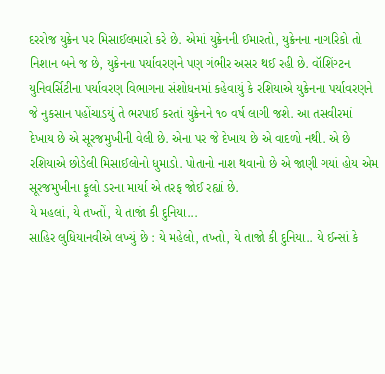દરરોજ યુક્રેન પર મિસાઈલમારો કરે છે. એમાં યુક્રેનની ઈમારતો, યુક્રેનના નાગરિકો તો નિશાન બને જ છે, યુક્રેનના પર્યાવરણને પણ ગંભીર અસર થઈ રહી છે. વૉશિંગ્ટન યુનિવર્સિટીના પર્યાવરણ વિભાગના સંશોધનમાં કહેવાયું કે રશિયાએ યુક્રેનના પર્યાવરણને જે નુકસાન પહોંચાડયું તે ભરપાઈ કરતાં યુક્રેનને ૧૦ વર્ષ લાગી જશે. આ તસવીરમાં દેખાય છે એ સૂરજમુખીની વેલી છે. એના પર જે દેખાય છે એ વાદળો નથી. એ છે રશિયાએ છોડેલી મિસાઈલોનો ધુમાડો. પોતાનો નાશ થવાનો છે એ જાણી ગયાં હોય એમ સૂરજમુખીના ફૂલો ડરના માર્યા એ તરફ જોઈ રહ્યાં છે.
યે મહલાં, યે તખ્તોં, યે તાજાં કી દુનિયા...
સાહિર લુધિયાનવીએ લખ્યું છે : યે મહેલો, તખ્તો, યે તાજો કી દુનિયા.. યે ઈન્સાં કે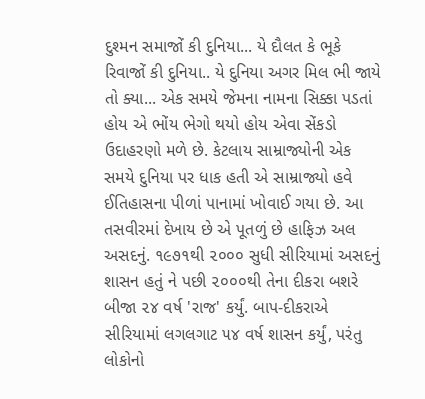દુશ્મન સમાજોં કી દુનિયા... યે દૌલત કે ભૂકે રિવાજોં કી દુનિયા.. યે દુનિયા અગર મિલ ભી જાયે તો ક્યા... એક સમયે જેમના નામના સિક્કા પડતાં હોય એ ભોંય ભેગો થયો હોય એવા સેંકડો ઉદાહરણો મળે છે. કેટલાય સામ્રાજ્યોની એક સમયે દુનિયા પર ધાક હતી એ સામ્રાજ્યો હવે ઈતિહાસના પીળાં પાનામાં ખોવાઈ ગયા છે. આ તસવીરમાં દેખાય છે એ પૂતળું છે હાફિઝ અલ અસદનું. ૧૯૭૧થી ૨૦૦૦ સુધી સીરિયામાં અસદનું શાસન હતું ને પછી ૨૦૦૦થી તેના દીકરા બશરે બીજા ૨૪ વર્ષ 'રાજ' કર્યું. બાપ-દીકરાએ સીરિયામાં લગલગાટ ૫૪ વર્ષ શાસન કર્યું, પરંતુ લોકોનો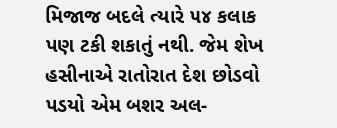મિજાજ બદલે ત્યારે ૫૪ કલાક પણ ટકી શકાતું નથી. જેમ શેખ હસીનાએ રાતોરાત દેશ છોડવો પડયો એમ બશર અલ-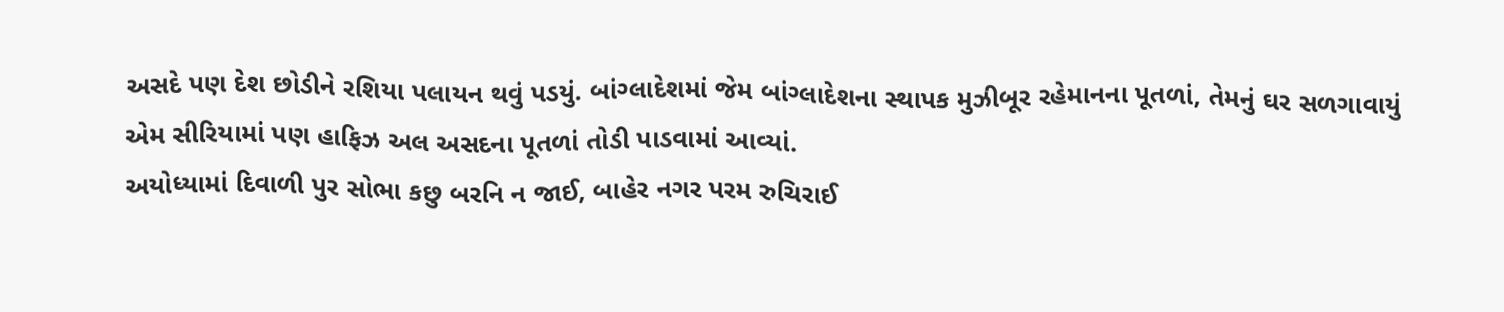અસદે પણ દેશ છોડીને રશિયા પલાયન થવું પડયું. બાંગ્લાદેશમાં જેમ બાંગ્લાદેશના સ્થાપક મુઝીબૂર રહેમાનના પૂતળાં, તેમનું ઘર સળગાવાયું એમ સીરિયામાં પણ હાફિઝ અલ અસદના પૂતળાં તોડી પાડવામાં આવ્યાં.
અયોધ્યામાં દિવાળી પુર સોભા કછુ બરનિ ન જાઈ, બાહેર નગર પરમ રુચિરાઈ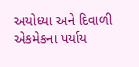અયોધ્યા અને દિવાળી એકમેકના પર્યાય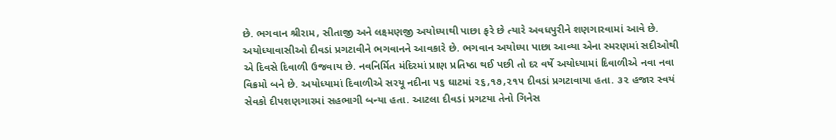છે. ભગવાન શ્રીરામ, સીતાજી અને લક્ષ્મણજી અયોધ્યાથી પાછા ફરે છે ત્યારે અવધપુરીને શણગારવામાં આવે છે. અયોધ્યાવાસીઓ દીવડાં પ્રગટાવીને ભગવાનને આવકારે છે. ભગવાન અયોધ્યા પાછા આવ્યા એના સ્મરણમાં સદીઓથી એ દિવસે દિવાળી ઉજવાય છે. નવનિર્મિત મંદિરમાં પ્રાણ પ્રતિષ્ઠા થઈ પછી તો દર વર્ષે અયોધ્યામાં દિવાળીએ નવા નવા વિક્રમો બને છે. અયોધ્યામાં દિવાળીએ સરયૂ નદીના ૫૬ ઘાટમાં ૨૬,૧૭,૨૧૫ દીવડાં પ્રગટાવાયા હતા. ૩૨ હજાર સ્વયં સેવકો દીપશણગારમાં સહભાગી બન્યા હતા. આટલા દીવડાં પ્રગટયા તેનો ગિનેસ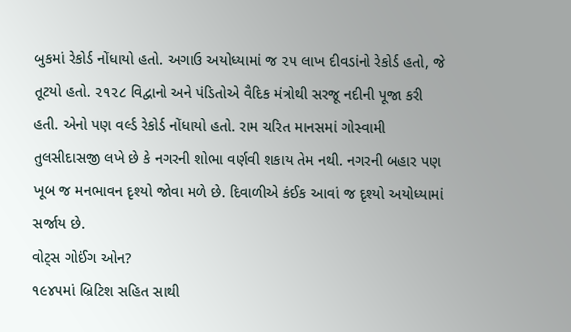બુકમાં રેકોર્ડ નોંધાયો હતો. અગાઉ અયોધ્યામાં જ ૨૫ લાખ દીવડાંનો રેકોર્ડ હતો, જે તૂટયો હતો. ૨૧૨૮ વિદ્વાનો અને પંડિતોએ વૈદિક મંત્રોથી સરજૂ નદીની પૂજા કરી હતી. એનો પણ વર્લ્ડ રેકોર્ડ નોંધાયો હતો. રામ ચરિત માનસમાં ગોસ્વામી તુલસીદાસજી લખે છે કે નગરની શોભા વર્ણવી શકાય તેમ નથી. નગરની બહાર પણ ખૂબ જ મનભાવન દૃશ્યો જોવા મળે છે. દિવાળીએ કંઈક આવાં જ દૃશ્યો અયોધ્યામાં સર્જાય છે.
વોટ્સ ગોઈંગ ઓન?
૧૯૪૫માં બ્રિટિશ સહિત સાથી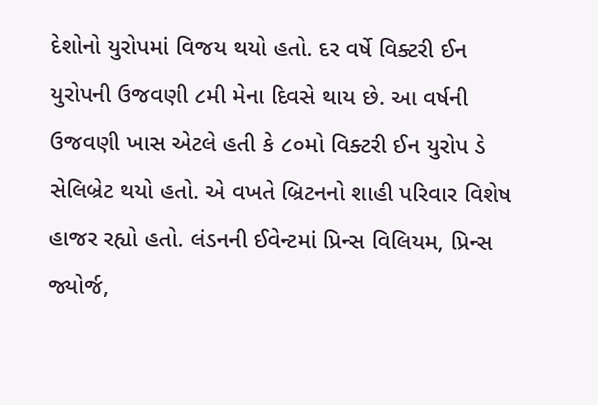દેશોનો યુરોપમાં વિજય થયો હતો. દર વર્ષે વિક્ટરી ઈન યુરોપની ઉજવણી ૮મી મેના દિવસે થાય છે. આ વર્ષની ઉજવણી ખાસ એટલે હતી કે ૮૦મો વિક્ટરી ઈન યુરોપ ડે સેલિબ્રેટ થયો હતો. એ વખતે બ્રિટનનો શાહી પરિવાર વિશેષ હાજર રહ્યો હતો. લંડનની ઈવેન્ટમાં પ્રિન્સ વિલિયમ, પ્રિન્સ જ્યોર્જ,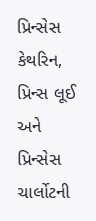પ્રિન્સેસ કેથરિન, પ્રિન્સ લૂઈ અને પ્રિન્સેસ ચાર્લોટની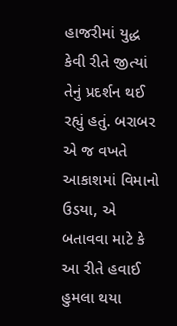હાજરીમાં યુદ્ધ કેવી રીતે જીત્યાં તેનું પ્રદર્શન થઈ રહ્યું હતું. બરાબર એ જ વખતે આકાશમાં વિમાનો ઉડયા, એ બતાવવા માટે કે આ રીતે હવાઈ હુમલા થયા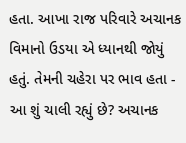હતા. આખા રાજ પરિવારે અચાનક વિમાનો ઉડયા એ ધ્યાનથી જોયું હતું. તેમની ચહેરા પર ભાવ હતા - આ શું ચાલી રહ્યું છે? અચાનક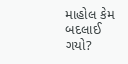માહોલ કેમ બદલાઈ ગયો?